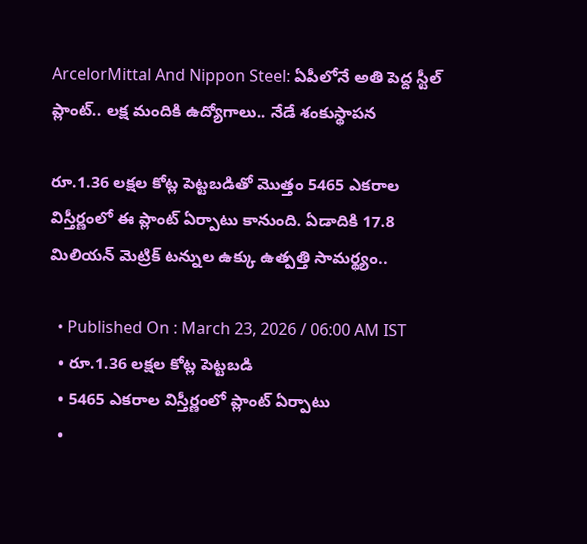ArcelorMittal And Nippon Steel: ఏపీలోనే అతి పెద్ద స్టీల్ ప్లాంట్.. లక్ష మందికి ఉద్యోగాలు.. నేడే శంకుస్థాపన

రూ.1.36 లక్షల కోట్ల పెట్టబడితో మొత్తం 5465 ఎకరాల విస్తీర్ణంలో ఈ ప్లాంట్ ఏర్పాటు కానుంది. ఏడాదికి 17.8 మిలియన్ మెట్రిక్ టన్నుల ఉక్కు ఉత్పత్తి సామర్థ్యం..

  • Published On : March 23, 2026 / 06:00 AM IST
  • రూ.1.36 లక్షల కోట్ల పెట్టబడి
  • 5465 ఎకరాల విస్తీర్ణంలో ప్లాంట్ ఏర్పాటు
  •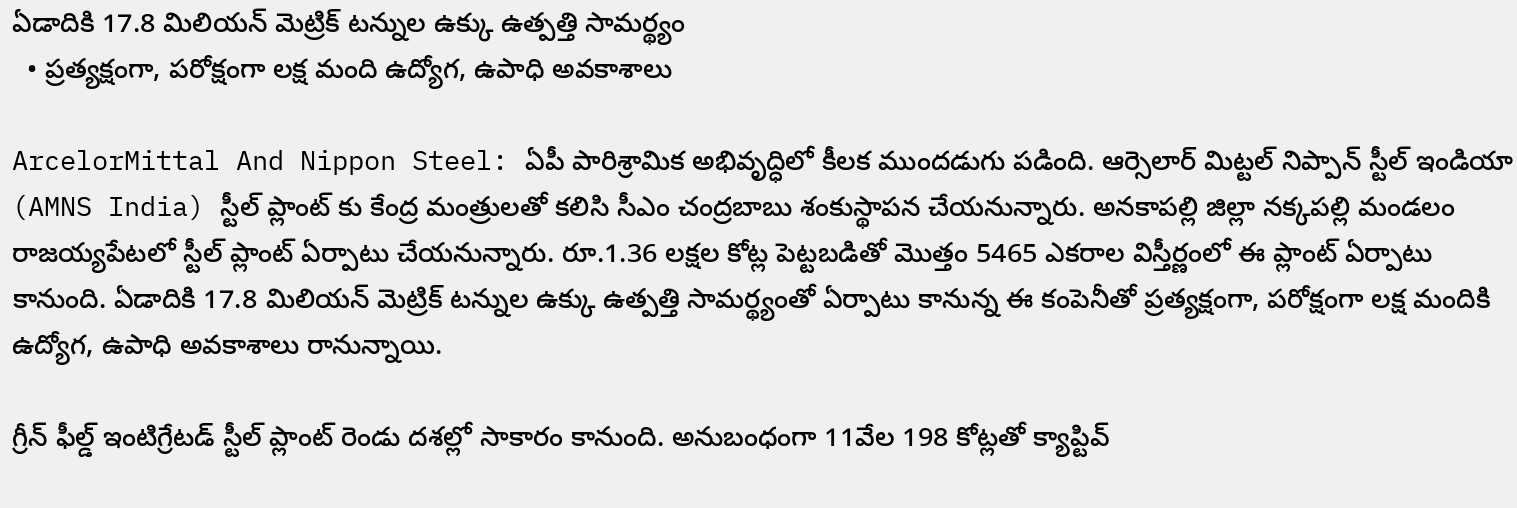ఏడాదికి 17.8 మిలియన్ మెట్రిక్ టన్నుల ఉక్కు ఉత్పత్తి సామర్థ్యం
  • ప్రత్యక్షంగా, పరోక్షంగా లక్ష మంది ఉద్యోగ, ఉపాధి అవకాశాలు

ArcelorMittal And Nippon Steel: ఏపీ పారిశ్రామిక అభివృద్ధిలో కీలక ముందడుగు పడింది. ఆర్సెలార్ మిట్టల్ నిప్పాన్ స్టీల్ ఇండియా (AMNS India) స్టీల్ ప్లాంట్ కు కేంద్ర మంత్రులతో కలిసి సీఎం చంద్రబాబు శంకుస్థాపన చేయనున్నారు. అనకాపల్లి జిల్లా నక్కపల్లి మండలం రాజయ్యపేటలో స్టీల్ ప్లాంట్ ఏర్పాటు చేయనున్నారు. రూ.1.36 లక్షల కోట్ల పెట్టబడితో మొత్తం 5465 ఎకరాల విస్తీర్ణంలో ఈ ప్లాంట్ ఏర్పాటు కానుంది. ఏడాదికి 17.8 మిలియన్ మెట్రిక్ టన్నుల ఉక్కు ఉత్పత్తి సామర్థ్యంతో ఏర్పాటు కానున్న ఈ కంపెనీతో ప్రత్యక్షంగా, పరోక్షంగా లక్ష మందికి ఉద్యోగ, ఉపాధి అవకాశాలు రానున్నాయి.

గ్రీన్ ఫీల్డ్ ఇంటిగ్రేటడ్ స్టీల్ ప్లాంట్ రెండు దశల్లో సాకారం కానుంది. అనుబంధంగా 11వేల 198 కోట్లతో క్యాప్టివ్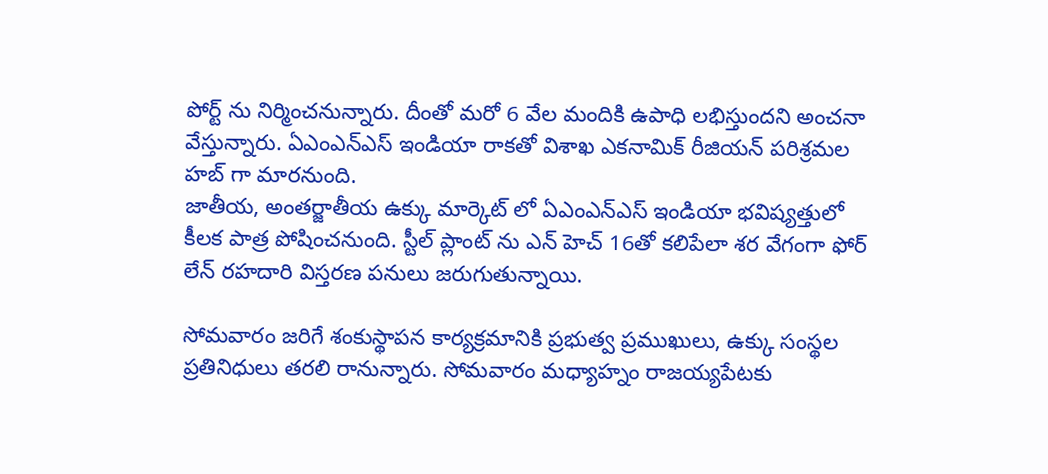పోర్ట్ ను నిర్మించనున్నారు. దీంతో మరో 6 వేల మందికి ఉపాధి లభిస్తుందని అంచనా వేస్తున్నారు. ఏఎంఎన్ఎస్ ఇండియా రాకతో విశాఖ ఎకనామిక్ రీజియన్ పరిశ్రమల హబ్ గా మారనుంది.
జాతీయ, అంతర్జాతీయ ఉక్కు మార్కెట్ లో ఏఎంఎన్ఎస్ ఇండియా భవిష్యత్తులో కీలక పాత్ర పోషించనుంది. స్టీల్ ప్లాంట్ ను ఎన్ హెచ్ 16తో కలిపేలా శర వేగంగా ఫోర్ లేన్ రహదారి విస్తరణ పనులు జరుగుతున్నాయి.

సోమవారం జరిగే శంకుస్థాపన కార్యక్రమానికి ప్రభుత్వ ప్రముఖులు, ఉక్కు సంస్థల ప్రతినిధులు తరలి రానున్నారు. సోమవారం మధ్యాహ్నం రాజయ్యపేటకు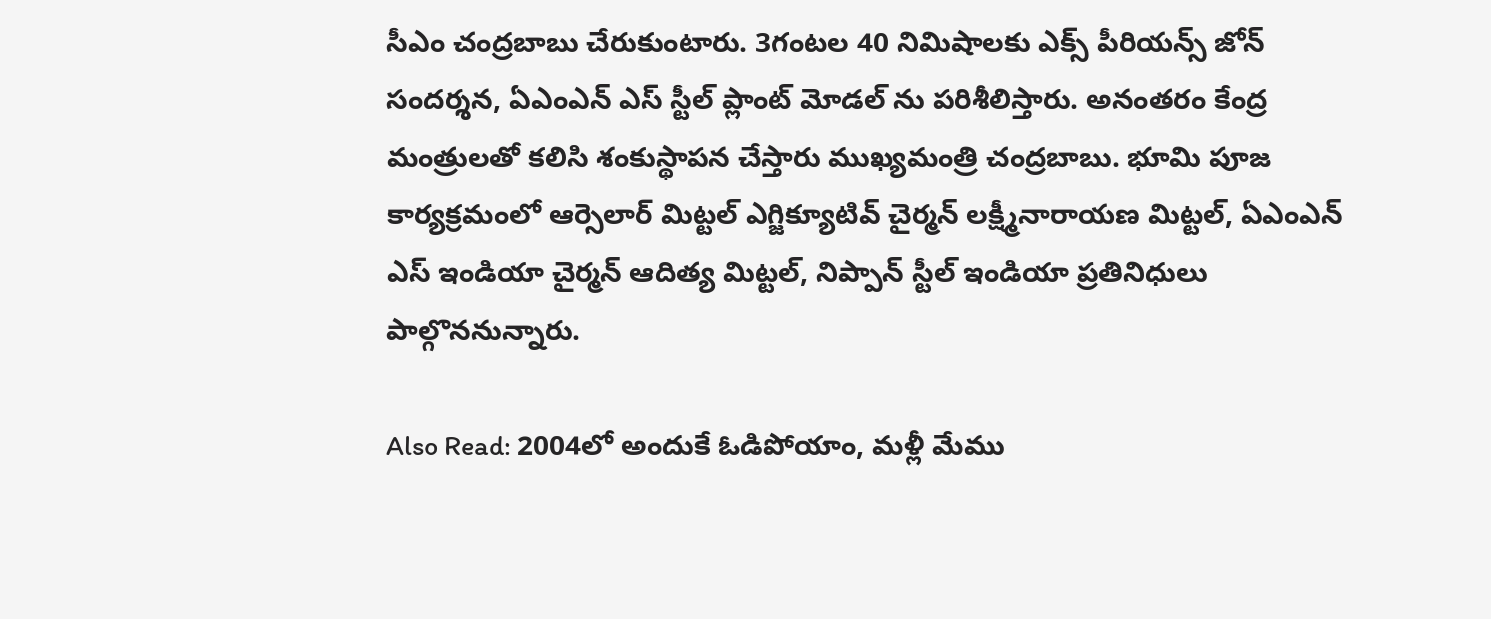సీఎం చంద్రబాబు చేరుకుంటారు. 3గంటల 40 నిమిషాలకు ఎక్స్ పీరియన్స్ జోన్ సందర్శన, ఏఎంఎన్ ఎస్ స్టీల్ ప్లాంట్ మోడల్ ను పరిశీలిస్తారు. అనంతరం కేంద్ర మంత్రులతో కలిసి శంకుస్థాపన చేస్తారు ముఖ్యమంత్రి చంద్రబాబు. భూమి పూజ కార్యక్రమంలో ఆర్సెలార్ మిట్టల్ ఎగ్జిక్యూటివ్ చైర్మన్ లక్ష్మీనారాయణ మిట్టల్, ఏఎంఎన్ ఎస్ ఇండియా చైర్మన్ ఆదిత్య మిట్టల్, నిప్పాన్ స్టీల్ ఇండియా ప్రతినిధులు పాల్గొననున్నారు.

Also Read: 2004లో అందుకే ఓడిపోయాం, మళ్లీ మేము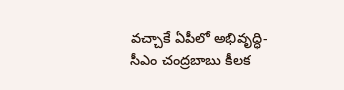వచ్చాకే ఏపీలో అభివృద్ధి- సీఎం చంద్రబాబు కీలక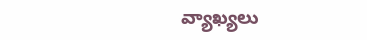వ్యాఖ్యలు